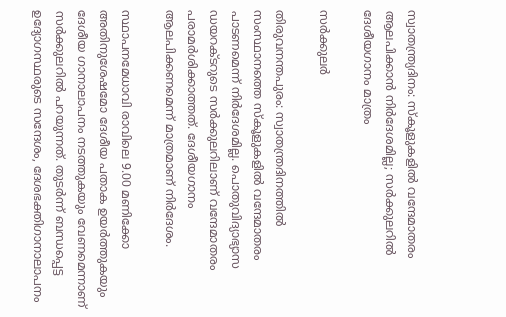സ്വാതന്ത്ര്യദിനം: സ്കൂളുകളിൽ വന്ദേമാതരം ആലപിക്കാൻ നിർദേശമില്ല; സർക്കുലറിൽ ദേശീയഗാനം മാത്രം

സർക്കുലർ

തിരുവനന്തപുരം: സ്വാതന്ത്രദിനത്തില്‍ സംസ്ഥാനത്തെ സ്‌കൂളുകളില്‍ വന്ദേമാതരം പാടണമെന്ന് നിര്‍ദേശമില്ല. പൊതുവിദ്യാഭ്യാസ ഡയറക്ടറുടെ സര്‍ക്കുലറിലാണ് വന്ദേമാതരം പരാമര്‍ശിക്കാത്തത്. ദേശീയഗാനം ആലപിക്കണമെന്ന് മാത്രമാണ് നിര്‍ദേശം.

സ്ഥാപനമേധാവി രാവിലെ 9.00 മണിക്കോ അതിനുശേഷമോ ദേശീയ പതാക ഉയര്‍ത്തുകയും ദേശീയ ഗാനാലാപനം നടത്തുകയും വേണമെന്നാണ് സര്‍ക്കുലറില്‍ പറയുന്നത്. തുടര്‍ന്ന് ബന്ധപ്പെട്ട ഉദ്യോഗസ്ഥരുടെ സന്ദേശം, ദേശഭക്തിഗാനാലാപനം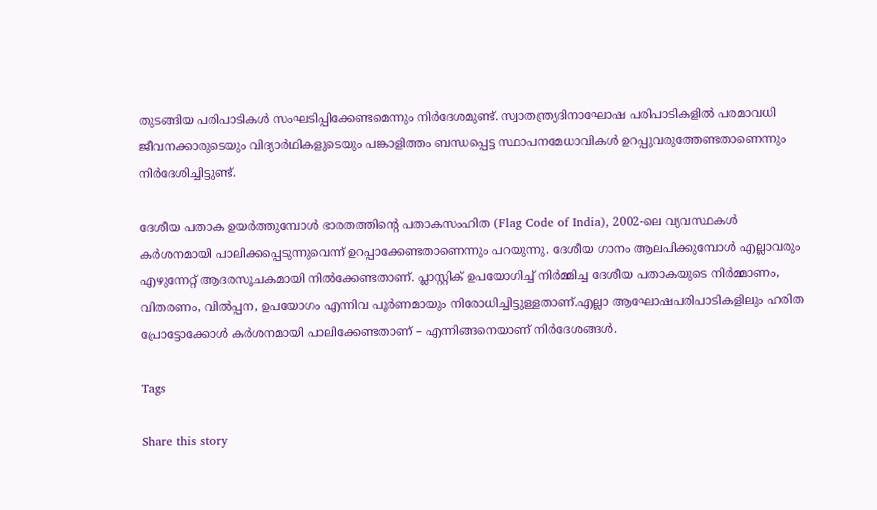തുടങ്ങിയ പരിപാടികള്‍ സംഘടിപ്പിക്കേണ്ടമെന്നും നിര്‍ദേശമുണ്ട്. സ്വാതന്ത്ര്യദിനാഘോഷ പരിപാടികളില്‍ പരമാവധി ജീവനക്കാരുടെയും വിദ്യാര്‍ഥികളുടെയും പങ്കാളിത്തം ബന്ധപ്പെട്ട സ്ഥാപനമേധാവികള്‍ ഉറപ്പുവരുത്തേണ്ടതാണെന്നും നിര്‍ദേശിച്ചിട്ടുണ്ട്.

ദേശീയ പതാക ഉയര്‍ത്തുമ്പോള്‍ ഭാരതത്തിന്റെ പതാകസംഹിത (Flag Code of India), 2002-ലെ വ്യവസ്ഥകള്‍ കര്‍ശനമായി പാലിക്കപ്പെടുന്നുവെന്ന് ഉറപ്പാക്കേണ്ടതാണെന്നും പറയുന്നു. ദേശീയ ഗാനം ആലപിക്കുമ്പോള്‍ എല്ലാവരും എഴുന്നേറ്റ് ആദരസൂചകമായി നില്‍ക്കേണ്ടതാണ്. പ്ലാസ്റ്റിക് ഉപയോഗിച്ച് നിര്‍മ്മിച്ച ദേശീയ പതാകയുടെ നിര്‍മ്മാണം, വിതരണം, വില്‍പ്പന, ഉപയോഗം എന്നിവ പൂര്‍ണമായും നിരോധിച്ചിട്ടുള്ളതാണ്.എല്ലാ ആഘോഷപരിപാടികളിലും ഹരിത പ്രോട്ടോക്കോള്‍ കര്‍ശനമായി പാലിക്കേണ്ടതാണ് – എന്നിങ്ങനെയാണ് നിര്‍ദേശങ്ങള്‍.

Tags

Share this story